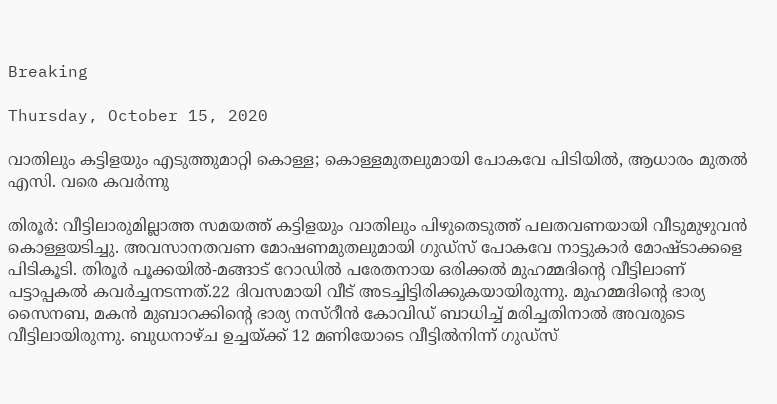Breaking

Thursday, October 15, 2020

വാതിലും കട്ടിളയും എടുത്തുമാറ്റി കൊള്ള; കൊള്ളമുതലുമായി പോകവേ പിടിയിൽ, ആധാരം മുതൽ എസി. വരെ കവർന്നു

തിരൂർ: വീട്ടിലാരുമില്ലാത്ത സമയത്ത് കട്ടിളയും വാതിലും പിഴുതെടുത്ത് പലതവണയായി വീടുമുഴുവൻ കൊള്ളയടിച്ചു. അവസാനതവണ മോഷണമുതലുമായി ഗുഡ്സ് പോകവേ നാട്ടുകാർ മോഷ്ടാക്കളെ പിടികൂടി. തിരൂർ പൂക്കയിൽ-മങ്ങാട് റോഡിൽ പരേതനായ ഒരിക്കൽ മുഹമ്മദിന്റെ വീട്ടിലാണ് പട്ടാപ്പകൽ കവർച്ചനടന്നത്.22 ദിവസമായി വീട് അടച്ചിട്ടിരിക്കുകയായിരുന്നു. മുഹമ്മദിന്റെ ഭാര്യ സൈനബ, മകൻ മുബാറക്കിന്റെ ഭാര്യ നസ്റീൻ കോവിഡ് ബാധിച്ച്‌ മരിച്ചതിനാൽ അവരുടെ വീട്ടിലായിരുന്നു. ബുധനാഴ്ച ഉച്ചയ്ക്ക് 12 മണിയോടെ വീട്ടിൽനിന്ന് ഗുഡ്സ്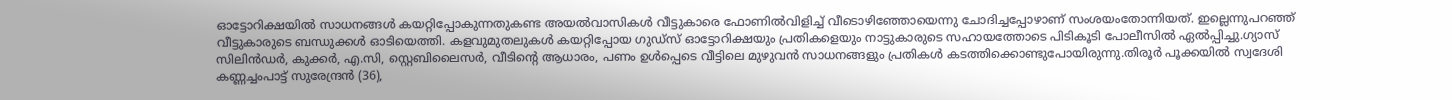ഓട്ടോറിക്ഷയിൽ സാധനങ്ങൾ കയറ്റിപ്പോകുന്നതുകണ്ട അയൽവാസികൾ വീട്ടുകാരെ ഫോണിൽവിളിച്ച് വീടൊഴിഞ്ഞോയെന്നു ചോദിച്ചപ്പോഴാണ് സംശയംതോന്നിയത്. ഇല്ലെന്നുപറഞ്ഞ് വീട്ടുകാരുടെ ബന്ധുക്കൾ ഓടിയെത്തി. കളവുമുതലുകൾ കയറ്റിപ്പോയ ഗുഡ്സ് ഓട്ടോറിക്ഷയും പ്രതികളെയും നാട്ടുകാരുടെ സഹായത്തോടെ പിടികൂടി പോലീസിൽ ഏൽപ്പിച്ചു.ഗ്യാസ് സിലിൻഡർ, കുക്കർ, എ.സി, സ്റ്റെബിലൈസർ, വീടിന്റെ ആധാരം, പണം ഉൾപ്പെടെ വീട്ടിലെ മുഴുവൻ സാധനങ്ങളും പ്രതികൾ കടത്തിക്കൊണ്ടുപോയിരുന്നു.തിരൂർ പൂക്കയിൽ സ്വദേശി കണ്ണച്ചംപാട്ട് സുരേന്ദ്രൻ (36),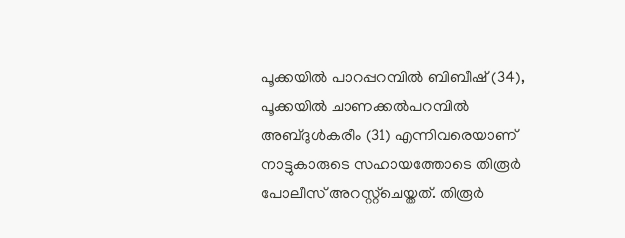പൂക്കയിൽ പാറപ്പറമ്പിൽ ബിബീഷ് (34), പൂക്കയിൽ ചാണക്കൽപറമ്പിൽ അബ്ദുൾകരീം (31) എന്നിവരെയാണ് നാട്ടുകാരുടെ സഹായത്തോടെ തിരൂർ പോലീസ് അറസ്റ്റ്‌ചെയ്തത്. തിരൂർ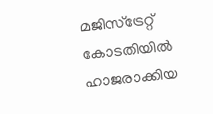മജിസ്ട്രേറ്റ് കോടതിയിൽ ഹാജരാക്കിയ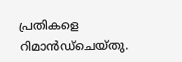പ്രതികളെ റിമാൻഡ്ചെയ്തു.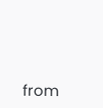from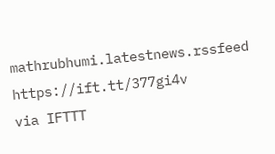mathrubhumi.latestnews.rssfeed https://ift.tt/377gi4v
via IFTTT